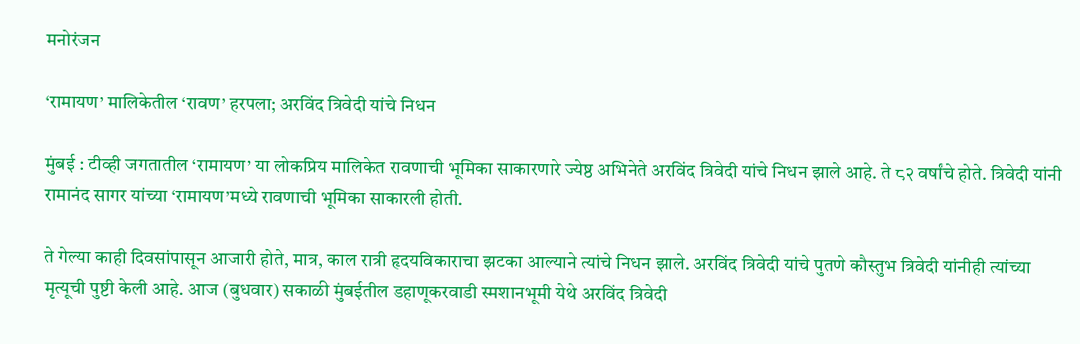मनोरंजन

‘रामायण’ मालिकेतील ‘रावण’ हरपला; अरविंद त्रिवेदी यांचे निधन

मुंबई : टीव्ही जगतातील ‘रामायण’ या लोकप्रिय मालिकेत रावणाची भूमिका साकारणारे ज्येष्ठ अभिनेते अरविंद त्रिवेदी यांचे निधन झाले आहे. ते ८२ वर्षांचे होते. त्रिवेदी यांनी रामानंद सागर यांच्या ‘रामायण’मध्ये रावणाची भूमिका साकारली होती.

ते गेल्या काही दिवसांपासून आजारी होते, मात्र, काल रात्री हृदयविकाराचा झटका आल्याने त्यांचे निधन झाले. अरविंद त्रिवेदी यांचे पुतणे कौस्तुभ त्रिवेदी यांनीही त्यांच्या मृत्यूची पुष्टी केली आहे. आज (बुधवार) सकाळी मुंबईतील डहाणूकरवाडी स्मशानभूमी येथे अरविंद त्रिवेदी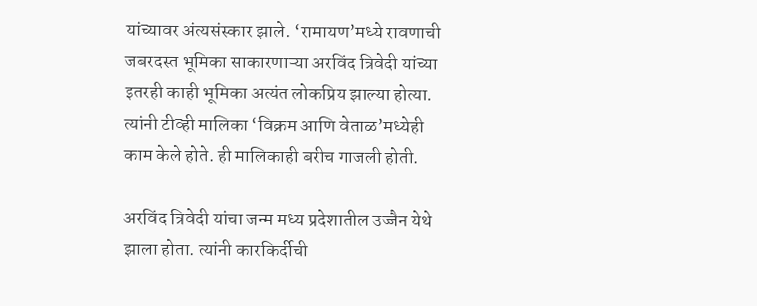यांच्यावर अंत्यसंस्कार झाले. ‘रामायण’मध्ये रावणाची जबरदस्त भूमिका साकारणाऱ्या अरविंद त्रिवेदी यांच्या इतरही काही भूमिका अत्यंत लोकप्रिय झाल्या होत्या. त्यांनी टीव्ही मालिका ‘विक्रम आणि वेताळ’मध्येही काम केले होते. ही मालिकाही बरीच गाजली होती.

अरविंद त्रिवेदी यांचा जन्म मध्य प्रदेशातील उज्जैन येथे झाला होता. त्यांनी कारकिर्दीची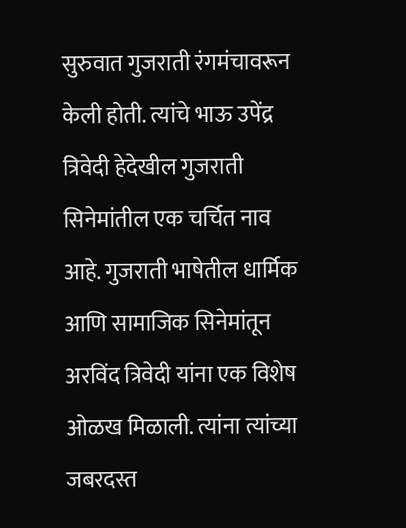सुरुवात गुजराती रंगमंचावरून केली होती. त्यांचे भाऊ उपेंद्र त्रिवेदी हेदेखील गुजराती सिनेमांतील एक चर्चित नाव आहे. गुजराती भाषेतील धार्मिक आणि सामाजिक सिनेमांतून अरविंद त्रिवेदी यांना एक विशेष ओळख मिळाली. त्यांना त्यांच्या जबरदस्त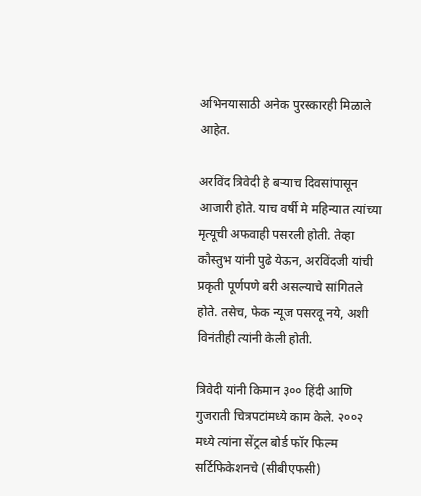अभिनयासाठी अनेक पुरस्कारही मिळाले आहेत.

अरविंद त्रिवेदी हे बऱ्याच दिवसांपासून आजारी होते. याच वर्षी मे महिन्यात त्यांच्या मृत्यूची अफवाही पसरली होती. तेव्हा कौस्तुभ यांनी पुढे येऊन, अरविंदजी यांची प्रकृती पूर्णपणे बरी असल्याचे सांगितले होते. तसेच, फेक न्यूज पसरवू नये, अशी विनंतीही त्यांनी केली होती.

त्रिवेदी यांनी किमान ३०० हिंदी आणि गुजराती चित्रपटांमध्ये काम केले. २००२ मध्ये त्यांना सेंट्रल बोर्ड फॉर फिल्म सर्टिफिकेशनचे (सीबीएफसी)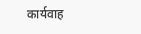कार्यवाह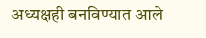अध्यक्षही बनविण्यात आले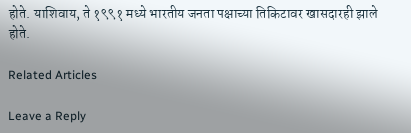होते. याशिवाय, ते १९९१ मध्ये भारतीय जनता पक्षाच्या तिकिटावर खासदारही झाले होते.

Related Articles

Leave a Reply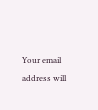Your email address will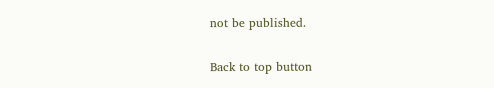not be published.

Back to top button